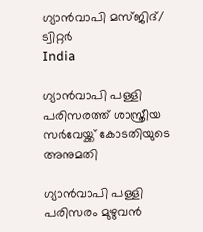ഗ്യാൻവാപി മസ്ജിദ്/ ട്വിറ്റർ
India

ഗ്യാന്‍വാപി പള്ളി പരിസരത്ത് ശാസ്ത്രീയ സര്‍വേയ്ക്ക് കോടതിയുടെ അനുമതി

ഗ്യാന്‍വാപി പള്ളി പരിസരം മുഴുവന്‍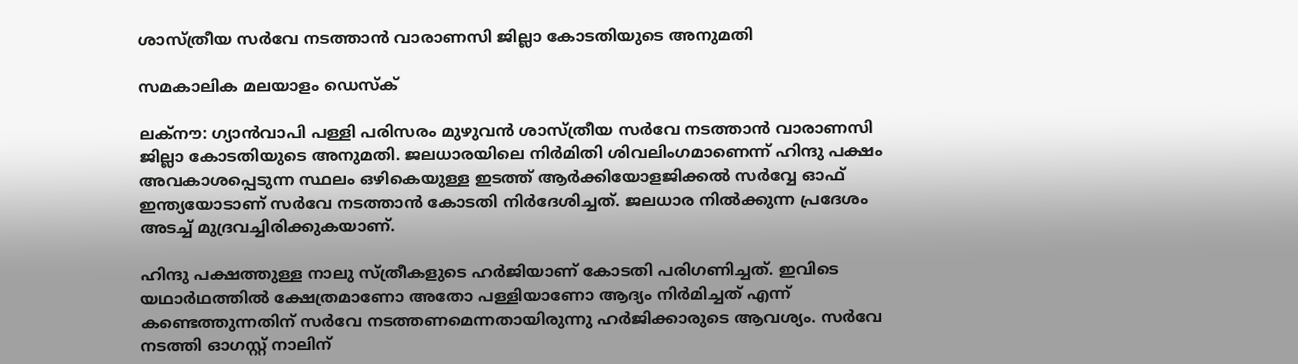ശാസ്ത്രീയ സര്‍വേ നടത്താന്‍ വാരാണസി ജില്ലാ കോടതിയുടെ അനുമതി

സമകാലിക മലയാളം ഡെസ്ക്

ലക്‌നൗ: ഗ്യാന്‍വാപി പള്ളി പരിസരം മുഴുവന്‍ ശാസ്ത്രീയ സര്‍വേ നടത്താന്‍ വാരാണസി ജില്ലാ കോടതിയുടെ അനുമതി. ജലധാരയിലെ നിര്‍മിതി ശിവലിംഗമാണെന്ന് ഹിന്ദു പക്ഷം അവകാശപ്പെടുന്ന സ്ഥലം ഒഴികെയുള്ള ഇടത്ത് ആര്‍ക്കിയോളജിക്കല്‍ സര്‍വ്വേ ഓഫ് ഇന്ത്യയോടാണ് സര്‍വേ നടത്താന്‍ കോടതി നിര്‍ദേശിച്ചത്. ജലധാര നില്‍ക്കുന്ന പ്രദേശം അടച്ച് മുദ്രവച്ചിരിക്കുകയാണ്.

ഹിന്ദു പക്ഷത്തുള്ള നാലു സ്ത്രീകളുടെ ഹര്‍ജിയാണ് കോടതി പരിഗണിച്ചത്. ഇവിടെ യഥാര്‍ഥത്തില്‍ ക്ഷേത്രമാണോ അതോ പള്ളിയാണോ ആദ്യം നിര്‍മിച്ചത് എന്ന് കണ്ടെത്തുന്നതിന് സര്‍വേ നടത്തണമെന്നതായിരുന്നു ഹര്‍ജിക്കാരുടെ ആവശ്യം. സര്‍വേ നടത്തി ഓഗസ്റ്റ് നാലിന്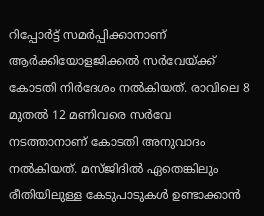റിപ്പോര്‍ട്ട് സമര്‍പ്പിക്കാനാണ് ആര്‍ക്കിയോളജിക്കല്‍ സര്‍വേയ്ക്ക് കോടതി നിര്‍ദേശം നല്‍കിയത്. രാവിലെ 8 മുതല്‍ 12 മണിവരെ സര്‍വേ നടത്താനാണ് കോടതി അനുവാദം നല്‍കിയത്. മസ്ജിദില്‍ ഏതെങ്കിലും രീതിയിലുള്ള കേടുപാടുകള്‍ ഉണ്ടാക്കാന്‍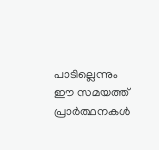പാടില്ലെന്നും ഈ സമയത്ത് പ്രാര്‍ത്ഥനകള്‍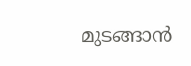മുടങ്ങാന്‍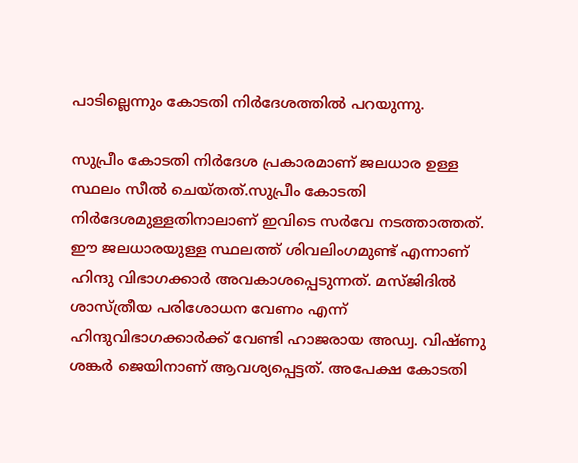പാടില്ലെന്നും കോടതി നിര്‍ദേശത്തില്‍ പറയുന്നു.

സുപ്രീം കോടതി നിര്‍ദേശ പ്രകാരമാണ് ജലധാര ഉള്ള സ്ഥലം സീല്‍ ചെയ്തത്.സുപ്രീം കോടതി നിര്‍ദേശമുള്ളതിനാലാണ് ഇവിടെ സര്‍വേ നടത്താത്തത്. ഈ ജലധാരയുള്ള സ്ഥലത്ത് ശിവലിംഗമുണ്ട് എന്നാണ് ഹിന്ദു വിഭാഗക്കാര്‍ അവകാശപ്പെടുന്നത്. മസ്ജിദില്‍ ശാസ്ത്രീയ പരിശോധന വേണം എന്ന് ഹിന്ദുവിഭാഗക്കാര്‍ക്ക് വേണ്ടി ഹാജരായ അഡ്വ. വിഷ്ണു ശങ്കര്‍ ജെയിനാണ് ആവശ്യപ്പെട്ടത്. അപേക്ഷ കോടതി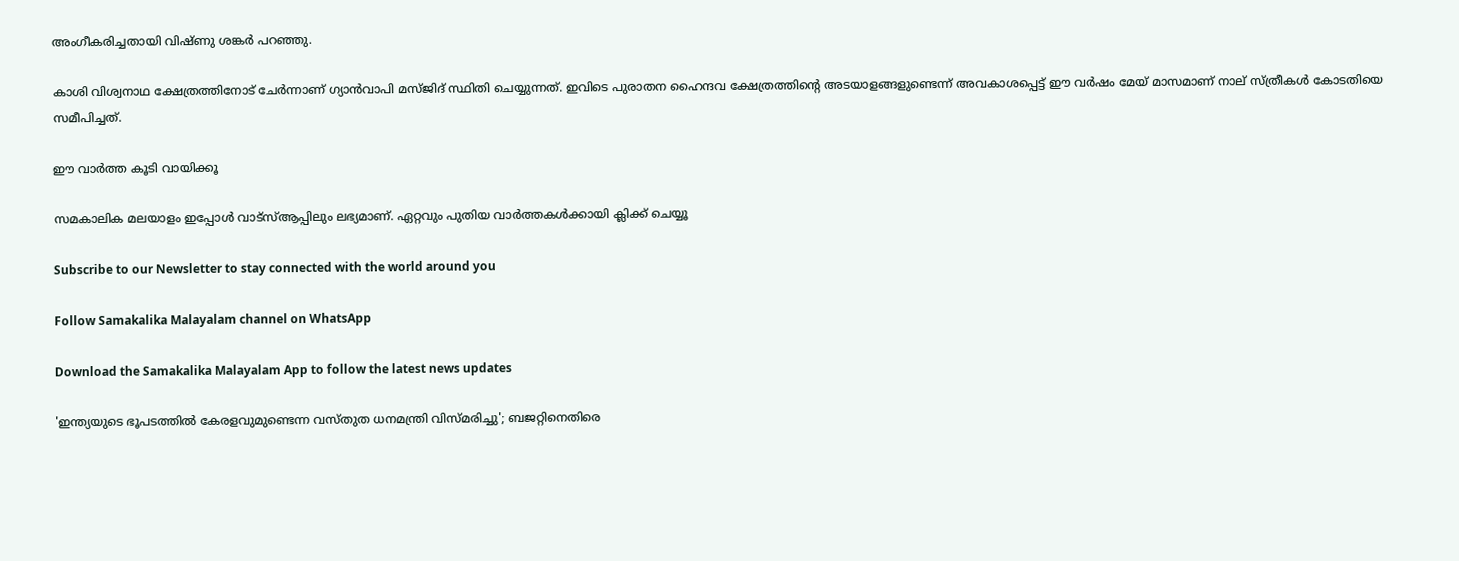അംഗീകരിച്ചതായി വിഷ്ണു ശങ്കര്‍ പറഞ്ഞു.

കാശി വിശ്വനാഥ ക്ഷേത്രത്തിനോട് ചേര്‍ന്നാണ് ഗ്യാന്‍വാപി മസ്ജിദ് സ്ഥിതി ചെയ്യുന്നത്. ഇവിടെ പുരാതന ഹൈന്ദവ ക്ഷേത്രത്തിന്റെ അടയാളങ്ങളുണ്ടെന്ന് അവകാശപ്പെട്ട് ഈ വര്‍ഷം മേയ് മാസമാണ് നാല് സ്ത്രീകള്‍ കോടതിയെ സമീപിച്ചത്.

ഈ വാര്‍ത്ത കൂടി വായിക്കൂ

സമകാലിക മലയാളം ഇപ്പോള്‍ വാട്‌സ്ആപ്പിലും ലഭ്യമാണ്. ഏറ്റവും പുതിയ വാര്‍ത്തകള്‍ക്കായി ക്ലിക്ക് ചെയ്യൂ

Subscribe to our Newsletter to stay connected with the world around you

Follow Samakalika Malayalam channel on WhatsApp

Download the Samakalika Malayalam App to follow the latest news updates

'ഇന്ത്യയുടെ ഭൂപടത്തില്‍ കേരളവുമുണ്ടെന്ന വസ്തുത ധനമന്ത്രി വിസ്മരിച്ചു'; ബജറ്റിനെതിരെ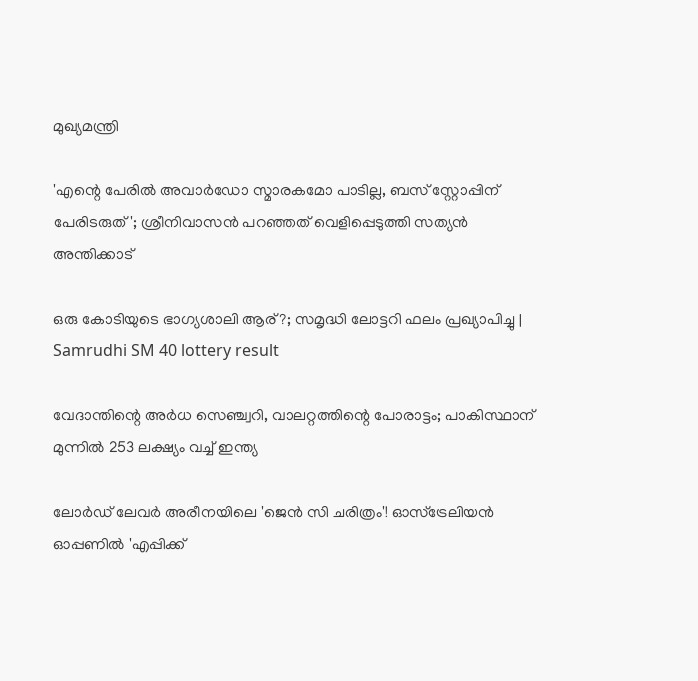മുഖ്യമന്ത്രി

'എന്റെ പേരില്‍ അവാര്‍ഡോ സ്മാരകമോ പാടില്ല, ബസ് സ്റ്റോപ്പിന് പേരിടരുത്'; ശ്രീനിവാസന്‍ പറഞ്ഞത് വെളിപ്പെടുത്തി സത്യന്‍ അന്തിക്കാട്

ഒരു കോടിയുടെ ഭാഗ്യശാലി ആര്?; സമൃദ്ധി ലോട്ടറി ഫലം പ്രഖ്യാപിച്ചു | Samrudhi SM 40 lottery result

വേദാന്തിന്റെ അര്‍ധ സെഞ്ച്വറി, വാലറ്റത്തിന്റെ പോരാട്ടം; പാകിസ്ഥാന് മുന്നില്‍ 253 ലക്ഷ്യം വച്ച് ഇന്ത്യ

ലോര്‍ഡ് ലേവര്‍ അരീനയിലെ 'ജെന്‍ സി ചരിത്രം'! ഓസ്‌ട്രേലിയന്‍ ഓപ്പണില്‍ 'എപ്പിക്ക്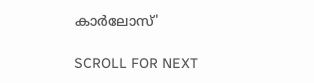കാര്‍ലോസ്'

SCROLL FOR NEXT